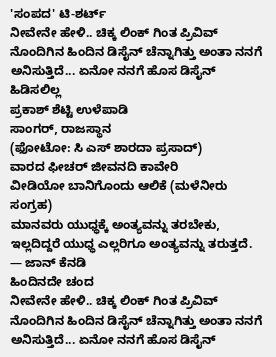'ಸಂಪದ' ಟಿ-ಶರ್ಟ್
ನೀವೇನೇ ಹೇಳಿ.. ಚಿಕ್ಕ ಲಿಂಕ್ ಗಿಂತ ಪ್ರಿವಿವ್ ನೊಂದಿಗಿನ ಹಿಂದಿನ ಡಿಸೈನ್ ಚೆನ್ನಾಗಿತ್ತು ಅಂತಾ ನನಗೆ ಅನಿಸುತ್ತಿದೆ... ಏನೋ ನನಗೆ ಹೊಸ ಡಿಸೈನ್ ಹಿಡಿಸಲಿಲ್ಲ
ಪ್ರಕಾಶ್ ಶೆಟ್ಟಿ ಉಳೆಪಾಡಿ
ಸಾಂಗರ್, ರಾಜಸ್ಥಾನ
(ಫೋಟೋ: ಸಿ ಎಸ್ ಶಾರದಾ ಪ್ರಸಾದ್)
ವಾರದ ಫೀಚರ್ ಜೀವನದಿ ಕಾವೇರಿ
ವೀಡಿಯೋ ಬಾನಿಗೊಂದು ಆಲಿಕೆ (ಮಳೆನೀರು ಸಂಗ್ರಹ)
ಮಾನವರು ಯುಧ್ಧಕ್ಕೆ ಅಂತ್ಯವನ್ನು ತರಬೇಕು, ಇಲ್ಲದಿದ್ದರೆ ಯುಧ್ಧ ಎಲ್ಲರಿಗೂ ಅಂತ್ಯವನ್ನು ತರುತ್ತದೆ.
— ಜಾನ್ ಕೆನಡಿ
ಹಿಂದಿನದೇ ಚಂದ
ನೀವೇನೇ ಹೇಳಿ.. ಚಿಕ್ಕ ಲಿಂಕ್ ಗಿಂತ ಪ್ರಿವಿವ್ ನೊಂದಿಗಿನ ಹಿಂದಿನ ಡಿಸೈನ್ ಚೆನ್ನಾಗಿತ್ತು ಅಂತಾ ನನಗೆ ಅನಿಸುತ್ತಿದೆ... ಏನೋ ನನಗೆ ಹೊಸ ಡಿಸೈನ್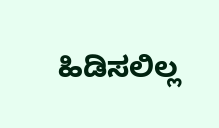ಹಿಡಿಸಲಿಲ್ಲ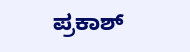ಪ್ರಕಾಶ್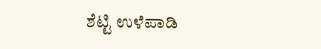ಶೆಟ್ಟಿ ಉಳೆಪಾಡಿ